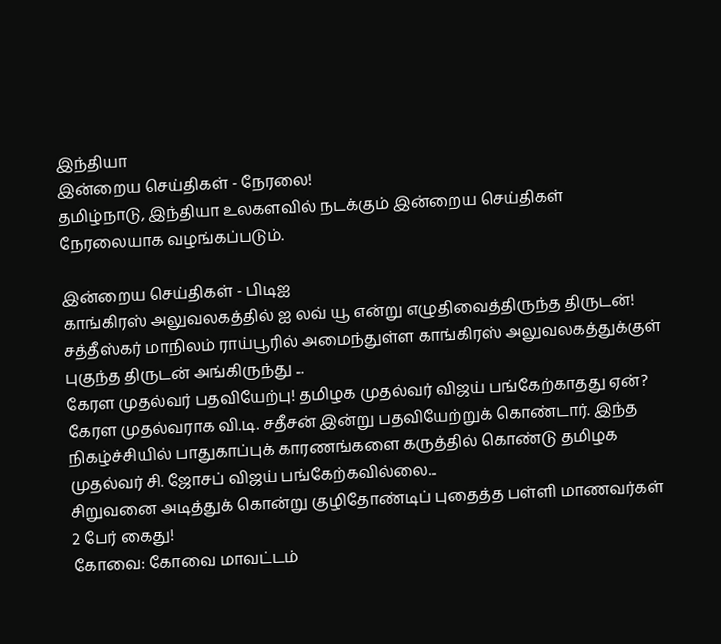இந்தியா
இன்றைய செய்திகள் - நேரலை!
தமிழ்நாடு, இந்தியா உலகளவில் நடக்கும் இன்றைய செய்திகள் நேரலையாக வழங்கப்படும்.

இன்றைய செய்திகள் - பிடிஐ
காங்கிரஸ் அலுவலகத்தில் ஐ லவ் யூ என்று எழுதிவைத்திருந்த திருடன்!
சத்தீஸ்கர் மாநிலம் ராய்பூரில் அமைந்துள்ள காங்கிரஸ் அலுவலகத்துக்குள் புகுந்த திருடன் அங்கிருந்து ...
கேரள முதல்வர் பதவியேற்பு! தமிழக முதல்வர் விஜய் பங்கேற்காதது ஏன்?
கேரள முதல்வராக வி.டி. சதீசன் இன்று பதவியேற்றுக் கொண்டார். இந்த நிகழ்ச்சியில் பாதுகாப்புக் காரணங்களை கருத்தில் கொண்டு தமிழக முதல்வர் சி. ஜோசப் விஜய் பங்கேற்கவில்லை...
சிறுவனை அடித்துக் கொன்று குழிதோண்டிப் புதைத்த பள்ளி மாணவர்கள் 2 பேர் கைது!
கோவை: கோவை மாவட்டம்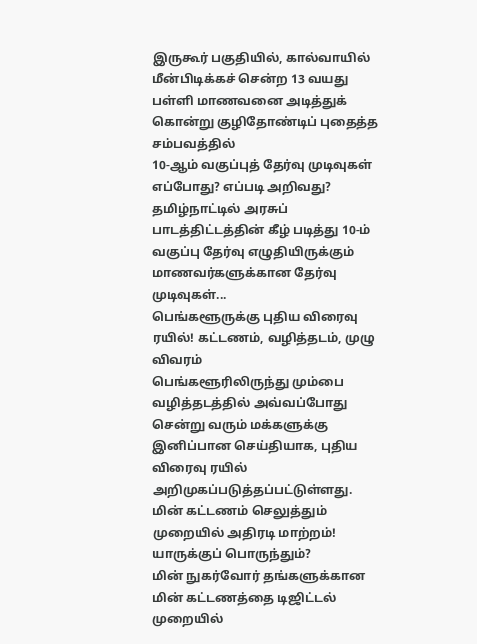இருகூர் பகுதியில், கால்வாயில் மீன்பிடிக்கச் சென்ற 13 வயது பள்ளி மாணவனை அடித்துக் கொன்று குழிதோண்டிப் புதைத்த சம்பவத்தில்
10-ஆம் வகுப்புத் தேர்வு முடிவுகள் எப்போது? எப்படி அறிவது?
தமிழ்நாட்டில் அரசுப் பாடத்திட்டத்தின் கீழ் படித்து 10-ம் வகுப்பு தேர்வு எழுதியிருக்கும் மாணவர்களுக்கான தேர்வு முடிவுகள்...
பெங்களூருக்கு புதிய விரைவு ரயில்! கட்டணம், வழித்தடம், முழு விவரம்
பெங்களூரிலிருந்து மும்பை வழித்தடத்தில் அவ்வப்போது சென்று வரும் மக்களுக்கு இனிப்பான செய்தியாக, புதிய விரைவு ரயில் அறிமுகப்படுத்தப்பட்டுள்ளது.
மின் கட்டணம் செலுத்தும் முறையில் அதிரடி மாற்றம்! யாருக்குப் பொருந்தும்?
மின் நுகர்வோர் தங்களுக்கான மின் கட்டணத்தை டிஜிட்டல் முறையில்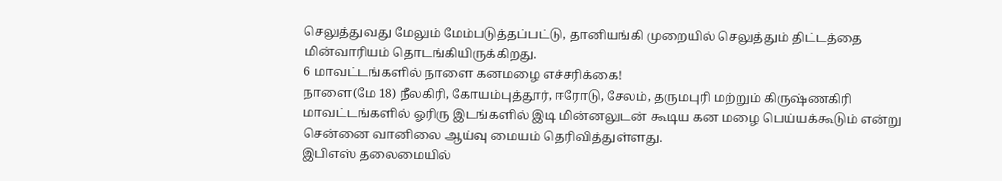செலுத்துவது மேலும் மேம்படுத்தப்பட்டு, தானியங்கி முறையில் செலுத்தும் திட்டத்தை மின்வாரியம் தொடங்கியிருக்கிறது.
6 மாவட்டங்களில் நாளை கனமழை எச்சரிக்கை!
நாளை(மே 18) நீலகிரி, கோயம்புத்தூர், ஈரோடு, சேலம், தருமபுரி மற்றும் கிருஷ்ணகிரி மாவட்டங்களில் ஓரிரு இடங்களில் இடி மின்னலுடன் கூடிய கன மழை பெய்யக்கூடும் என்று சென்னை வானிலை ஆய்வு மையம் தெரிவித்துள்ளது.
இபிஎஸ் தலைமையில்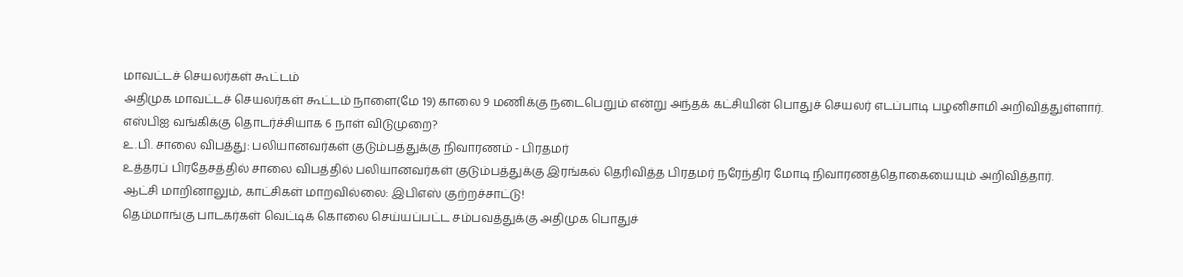மாவட்டச் செயலர்கள் கூட்டம்
அதிமுக மாவட்டச் செயலர்கள் கூட்டம் நாளை(மே 19) காலை 9 மணிக்கு நடைபெறும் என்று அந்தக் கட்சியின் பொதுச் செயலர் எடப்பாடி பழனிசாமி அறிவித்துள்ளார்.
எஸ்பிஐ வங்கிக்கு தொடர்ச்சியாக 6 நாள் விடுமுறை?
உ.பி. சாலை விபத்து: பலியானவர்கள் குடும்பத்துக்கு நிவாரணம் - பிரதமர்
உத்தரப் பிரதேசத்தில் சாலை விபத்தில் பலியானவர்கள் குடும்பத்துக்கு இரங்கல் தெரிவித்த பிரதமர் நரேந்திர மோடி நிவாரணத்தொகையையும் அறிவித்தார்.
ஆட்சி மாறினாலும், காட்சிகள் மாறவில்லை: இபிஎஸ் குற்றச்சாட்டு!
தெம்மாங்கு பாடகர்கள் வெட்டிக் கொலை செய்யப்பட்ட சம்பவத்துக்கு அதிமுக பொதுச்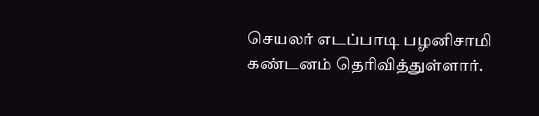செயலர் எடப்பாடி பழனிசாமி கண்டனம் தெரிவித்துள்ளார்.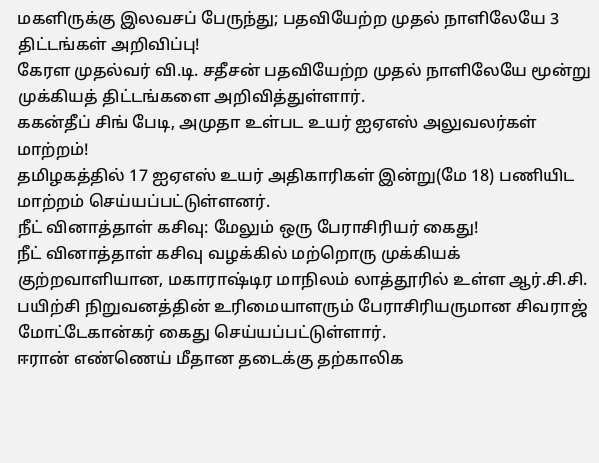மகளிருக்கு இலவசப் பேருந்து; பதவியேற்ற முதல் நாளிலேயே 3 திட்டங்கள் அறிவிப்பு!
கேரள முதல்வர் வி.டி. சதீசன் பதவியேற்ற முதல் நாளிலேயே மூன்று முக்கியத் திட்டங்களை அறிவித்துள்ளார்.
ககன்தீப் சிங் பேடி, அமுதா உள்பட உயர் ஐஏஎஸ் அலுவலர்கள் மாற்றம்!
தமிழகத்தில் 17 ஐஏஎஸ் உயர் அதிகாரிகள் இன்று(மே 18) பணியிட மாற்றம் செய்யப்பட்டுள்ளனர்.
நீட் வினாத்தாள் கசிவு: மேலும் ஒரு பேராசிரியர் கைது!
நீட் வினாத்தாள் கசிவு வழக்கில் மற்றொரு முக்கியக் குற்றவாளியான, மகாராஷ்டிர மாநிலம் லாத்தூரில் உள்ள ஆர்.சி.சி. பயிற்சி நிறுவனத்தின் உரிமையாளரும் பேராசிரியருமான சிவராஜ் மோட்டேகான்கர் கைது செய்யப்பட்டுள்ளார்.
ஈரான் எண்ணெய் மீதான தடைக்கு தற்காலிக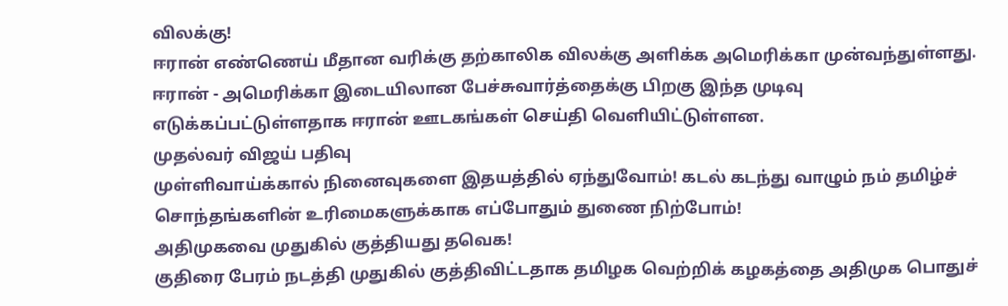விலக்கு!
ஈரான் எண்ணெய் மீதான வரிக்கு தற்காலிக விலக்கு அளிக்க அமெரிக்கா முன்வந்துள்ளது. ஈரான் - அமெரிக்கா இடையிலான பேச்சுவார்த்தைக்கு பிறகு இந்த முடிவு எடுக்கப்பட்டுள்ளதாக ஈரான் ஊடகங்கள் செய்தி வெளியிட்டுள்ளன.
முதல்வர் விஜய் பதிவு
முள்ளிவாய்க்கால் நினைவுகளை இதயத்தில் ஏந்துவோம்! கடல் கடந்து வாழும் நம் தமிழ்ச் சொந்தங்களின் உரிமைகளுக்காக எப்போதும் துணை நிற்போம்!
அதிமுகவை முதுகில் குத்தியது தவெக!
குதிரை பேரம் நடத்தி முதுகில் குத்திவிட்டதாக தமிழக வெற்றிக் கழகத்தை அதிமுக பொதுச்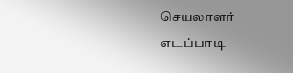செயலாளர் எடப்பாடி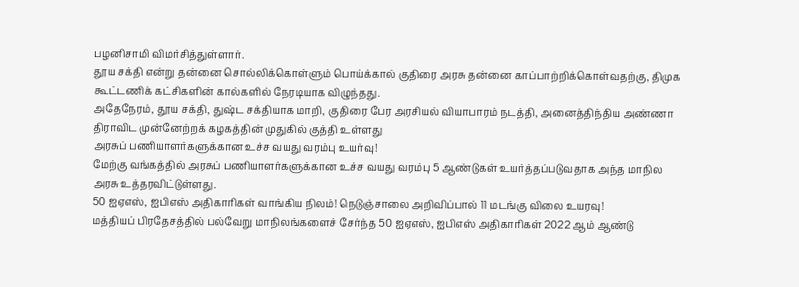பழனிசாமி விமர்சித்துள்ளார்.
தூய சக்தி என்று தன்னை சொல்லிக்கொள்ளும் பொய்க்கால் குதிரை அரசு தன்னை காப்பாற்றிக்கொள்வதற்கு, திமுக கூட்டணிக் கட்சிகளின் கால்களில் நேரடியாக விழுந்தது.
அதேநேரம், தூய சக்தி, துஷ்ட சக்தியாக மாறி, குதிரை பேர அரசியல் வியாபாரம் நடத்தி, அனைத்திந்திய அண்ணா திராவிட முன்னேற்றக் கழகத்தின் முதுகில் குத்தி உள்ளது
அரசுப் பணியாளர்களுக்கான உச்ச வயது வரம்பு உயர்வு!
மேற்கு வங்கத்தில் அரசுப் பணியாளர்களுக்கான உச்ச வயது வரம்பு 5 ஆண்டுகள் உயர்த்தப்படுவதாக அந்த மாநில அரசு உத்தரவிட்டுள்ளது.
50 ஐஏஎஸ், ஐபிஎஸ் அதிகாரிகள் வாங்கிய நிலம்! நெடுஞ்சாலை அறிவிப்பால் 11 மடங்கு விலை உயரவு!
மத்தியப் பிரதேசத்தில் பல்வேறு மாநிலங்களைச் சேர்ந்த 50 ஐஏஎஸ், ஐபிஎஸ் அதிகாரிகள் 2022 ஆம் ஆண்டு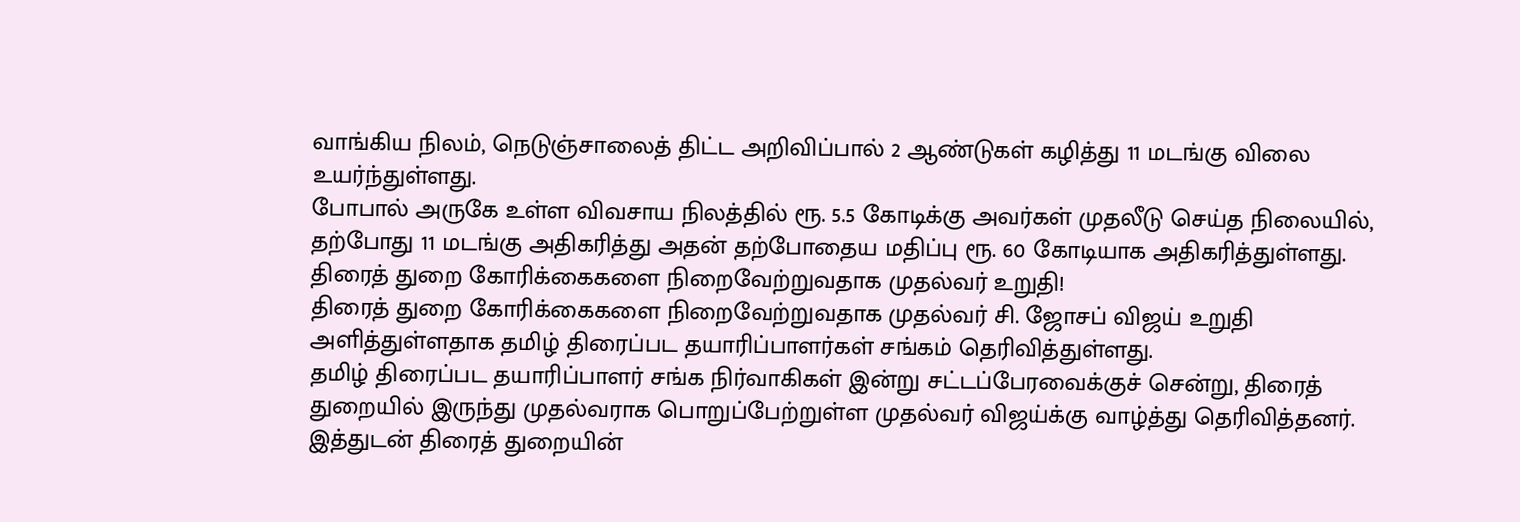வாங்கிய நிலம், நெடுஞ்சாலைத் திட்ட அறிவிப்பால் 2 ஆண்டுகள் கழித்து 11 மடங்கு விலை உயர்ந்துள்ளது.
போபால் அருகே உள்ள விவசாய நிலத்தில் ரூ. 5.5 கோடிக்கு அவர்கள் முதலீடு செய்த நிலையில், தற்போது 11 மடங்கு அதிகரித்து அதன் தற்போதைய மதிப்பு ரூ. 60 கோடியாக அதிகரித்துள்ளது.
திரைத் துறை கோரிக்கைகளை நிறைவேற்றுவதாக முதல்வர் உறுதி!
திரைத் துறை கோரிக்கைகளை நிறைவேற்றுவதாக முதல்வர் சி. ஜோசப் விஜய் உறுதி அளித்துள்ளதாக தமிழ் திரைப்பட தயாரிப்பாளர்கள் சங்கம் தெரிவித்துள்ளது.
தமிழ் திரைப்பட தயாரிப்பாளர் சங்க நிர்வாகிகள் இன்று சட்டப்பேரவைக்குச் சென்று, திரைத் துறையில் இருந்து முதல்வராக பொறுப்பேற்றுள்ள முதல்வர் விஜய்க்கு வாழ்த்து தெரிவித்தனர். இத்துடன் திரைத் துறையின்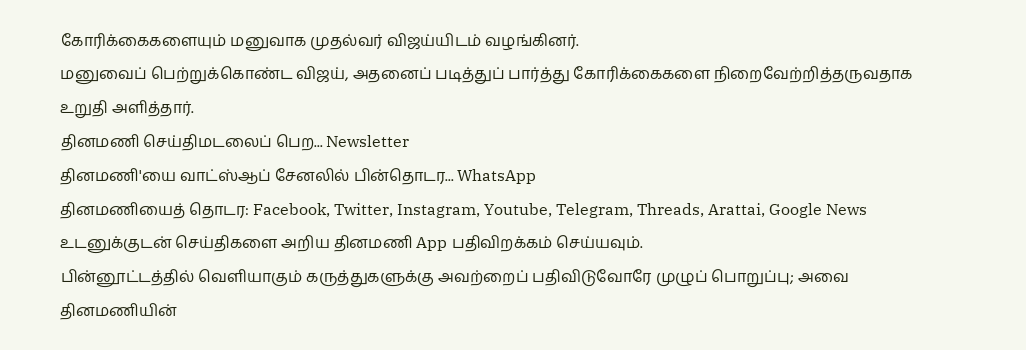கோரிக்கைகளையும் மனுவாக முதல்வர் விஜய்யிடம் வழங்கினர்.
மனுவைப் பெற்றுக்கொண்ட விஜய், அதனைப் படித்துப் பார்த்து கோரிக்கைகளை நிறைவேற்றித்தருவதாக உறுதி அளித்தார்.
தினமணி செய்திமடலைப் பெற... Newsletter
தினமணி'யை வாட்ஸ்ஆப் சேனலில் பின்தொடர... WhatsApp
தினமணியைத் தொடர: Facebook, Twitter, Instagram, Youtube, Telegram, Threads, Arattai, Google News
உடனுக்குடன் செய்திகளை அறிய தினமணி App பதிவிறக்கம் செய்யவும்.
பின்னூட்டத்தில் வெளியாகும் கருத்துகளுக்கு அவற்றைப் பதிவிடுவோரே முழுப் பொறுப்பு; அவை தினமணியின்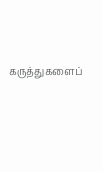கருத்துகளைப்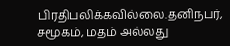பிரதிபலிக்கவில்லை.தனிநபர், சமூகம், மதம் அல்லது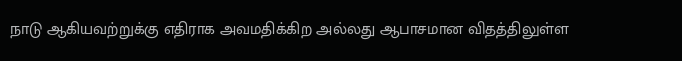நாடு ஆகியவற்றுக்கு எதிராக அவமதிக்கிற அல்லது ஆபாசமான விதத்திலுள்ள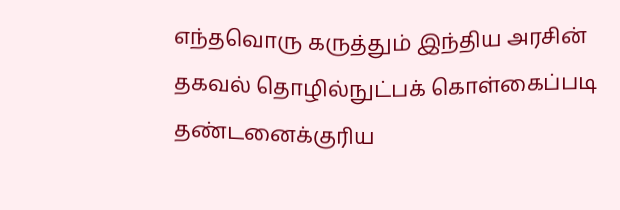எந்தவொரு கருத்தும் இந்திய அரசின் தகவல் தொழில்நுட்பக் கொள்கைப்படி தண்டனைக்குரிய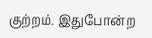குற்றம். இதுபோன்ற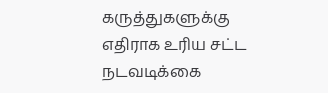கருத்துகளுக்கு எதிராக உரிய சட்ட நடவடிக்கை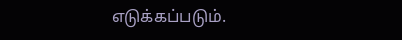எடுக்கப்படும்.